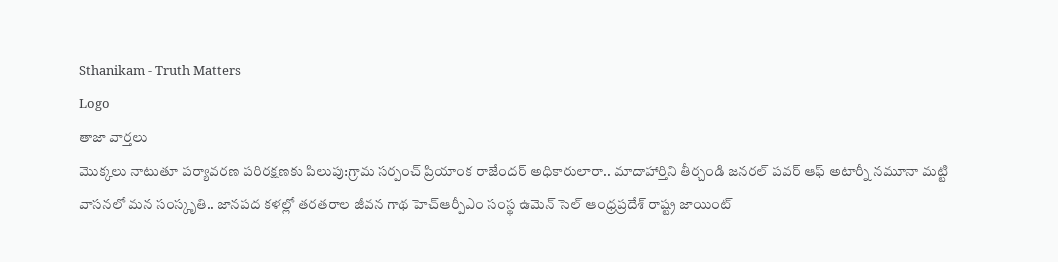Sthanikam - Truth Matters
Logo
తాజా వార్తలు
మొక్కలు నాటుతూ పర్యావరణ పరిరక్షణకు పిలుపు:గ్రామ సర్పంచ్ ప్రియాంక రాజేందర్ అధికారులారా.. మాదాహార్తిని తీర్చండి జనరల్ పవర్ ఆఫ్ అటార్నీ నమూనా మట్టి వాసనలో మన సంస్కృతి.. జానపద కళల్లో తరతరాల జీవన గాథ హెచ్ఆర్పీఎం సంస్థ ఉమెన్ సెల్ ఆంధ్రప్రదేశ్ రాష్ట్ర జాయింట్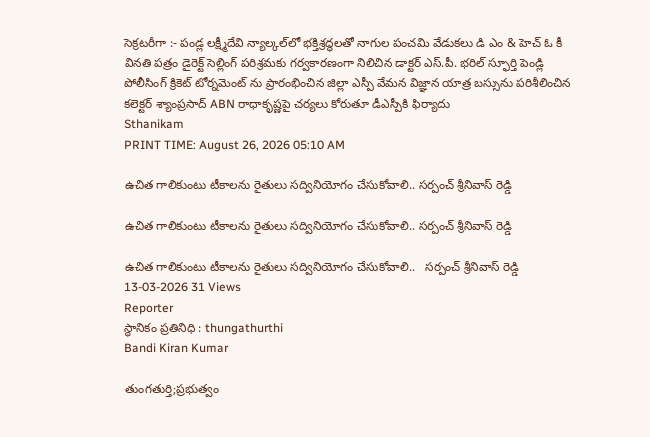సెక్రటరీగా :- పండ్ల లక్ష్మీదేవి న్యాల్కల్‌లో భక్తిశ్రద్ధలతో నాగుల పంచమి వేడుకలు డి ఎం & హెచ్ ఓ కీ వినతి పత్రం డైరెక్ట్ సెల్లింగ్ పరిశ్రమకు గర్వకారణంగా నిలిచిన డాక్టర్ ఎస్.పీ. భరిల్ స్ఫూర్తి పెండ్లి పోలీసింగ్ క్రికెట్ టోర్నమెంట్ ను ప్రారంభించిన జిల్లా ఎస్పీ వేమన విజ్ఞాన యాత్ర బస్సును పరిశీలించిన కలెక్టర్ శ్యాంప్రసాద్ ABN రాధాకృష్ణపై చర్యలు కోరుతూ డీఎస్పీకి ఫిర్యాదు
Sthanikam
PRINT TIME: August 26, 2026 05:10 AM

ఉచిత గాలికుంటు టీకాలను రైతులు సద్వినియోగం చేసుకోవాలి.. సర్పంచ్ శ్రీనివాస్ రెడ్డి

ఉచిత గాలికుంటు టీకాలను రైతులు సద్వినియోగం చేసుకోవాలి.. సర్పంచ్ శ్రీనివాస్ రెడ్డి

ఉచిత గాలికుంటు టీకాలను రైతులు సద్వినియోగం చేసుకోవాలి..   సర్పంచ్ శ్రీనివాస్ రెడ్డి
13-03-2026 31 Views
Reporter
స్థానికం ప్రతినిధి : thungathurthi
Bandi Kiran Kumar

తుంగతుర్తి;ప్రభుత్వం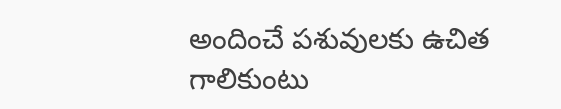అందించే పశువులకు ఉచిత గాలికుంటు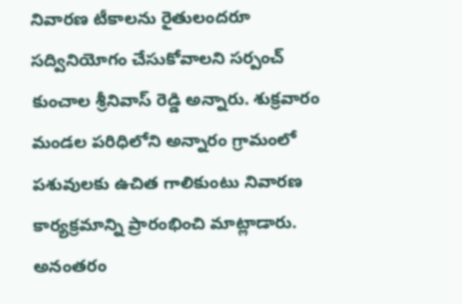నివారణ టీకాలను రైతులందరూ సద్వినియోగం చేసుకోవాలని సర్పంచ్ కుంచాల శ్రీనివాస్ రెడ్డి అన్నారు. శుక్రవారం మండల పరిధిలోని అన్నారం గ్రామంలో పశువులకు ఉచిత గాలికుంటు నివారణ కార్యక్రమాన్ని ప్రారంభించి మాట్లాడారు. అనంతరం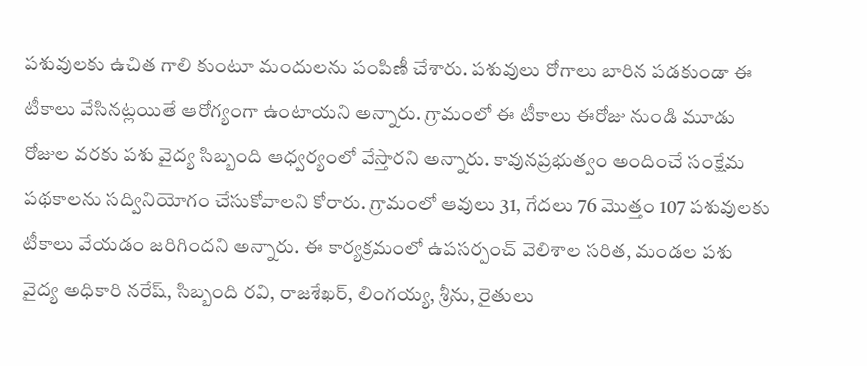పశువులకు ఉచిత గాలి కుంటూ మందులను పంపిణీ చేశారు. పశువులు రోగాలు బారిన పడకుండా ఈ టీకాలు వేసినట్లయితే ఆరోగ్యంగా ఉంటాయని అన్నారు. గ్రామంలో ఈ టీకాలు ఈరోజు నుండి మూడు రోజుల వరకు పశు వైద్య సిబ్బంది ఆధ్వర్యంలో వేస్తారని అన్నారు. కావునప్రభుత్వం అందించే సంక్షేమ పథకాలను సద్వినియోగం చేసుకోవాలని కోరారు. గ్రామంలో ఆవులు 31, గేదలు 76 మొత్తం 107 పశువులకు టీకాలు వేయడం జరిగిందని అన్నారు. ఈ కార్యక్రమంలో ఉపసర్పంచ్ వెలిశాల సరిత, మండల పశు వైద్య అధికారి నరేష్, సిబ్బంది రవి, రాజశేఖర్, లింగయ్య, శ్రీను, రైతులు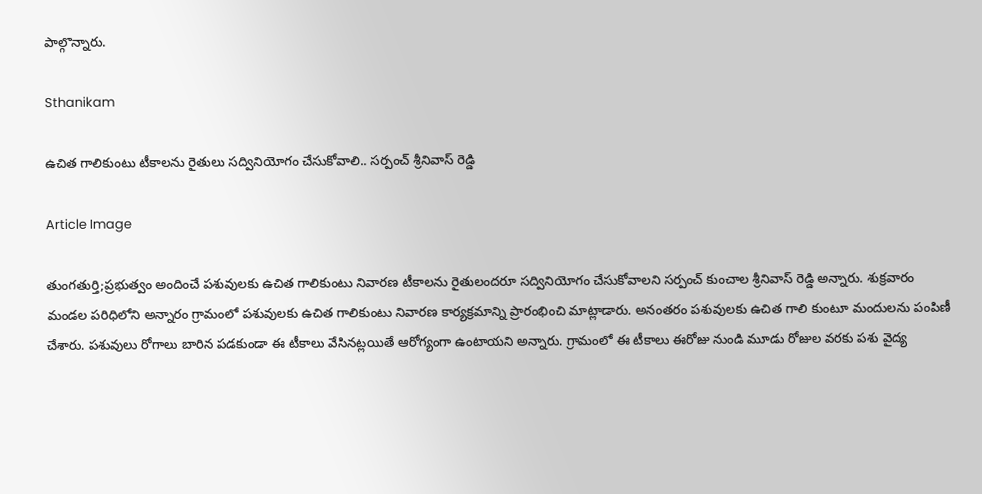పాల్గొన్నారు.

Sthanikam

ఉచిత గాలికుంటు టీకాలను రైతులు సద్వినియోగం చేసుకోవాలి.. సర్పంచ్ శ్రీనివాస్ రెడ్డి

Article Image

తుంగతుర్తి;ప్రభుత్వం అందించే పశువులకు ఉచిత గాలికుంటు నివారణ టీకాలను రైతులందరూ సద్వినియోగం చేసుకోవాలని సర్పంచ్ కుంచాల శ్రీనివాస్ రెడ్డి అన్నారు. శుక్రవారం మండల పరిధిలోని అన్నారం గ్రామంలో పశువులకు ఉచిత గాలికుంటు నివారణ కార్యక్రమాన్ని ప్రారంభించి మాట్లాడారు. అనంతరం పశువులకు ఉచిత గాలి కుంటూ మందులను పంపిణీ చేశారు. పశువులు రోగాలు బారిన పడకుండా ఈ టీకాలు వేసినట్లయితే ఆరోగ్యంగా ఉంటాయని అన్నారు. గ్రామంలో ఈ టీకాలు ఈరోజు నుండి మూడు రోజుల వరకు పశు వైద్య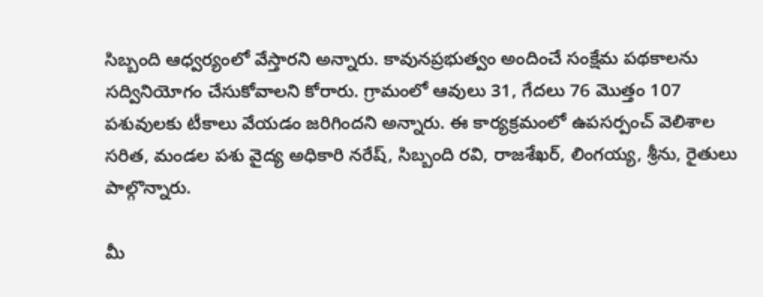సిబ్బంది ఆధ్వర్యంలో వేస్తారని అన్నారు. కావునప్రభుత్వం అందించే సంక్షేమ పథకాలను సద్వినియోగం చేసుకోవాలని కోరారు. గ్రామంలో ఆవులు 31, గేదలు 76 మొత్తం 107 పశువులకు టీకాలు వేయడం జరిగిందని అన్నారు. ఈ కార్యక్రమంలో ఉపసర్పంచ్ వెలిశాల సరిత, మండల పశు వైద్య అధికారి నరేష్, సిబ్బంది రవి, రాజశేఖర్, లింగయ్య, శ్రీను, రైతులు పాల్గొన్నారు.

మీ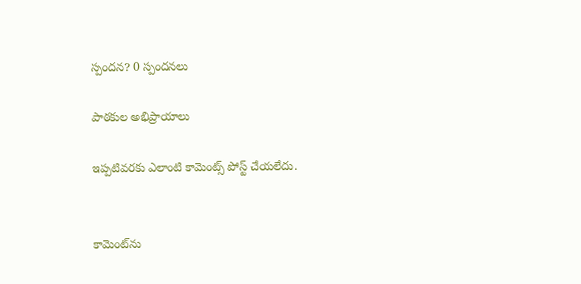స్పందన? 0 స్పందనలు

పాఠకుల అభిప్రాయాలు

ఇప్పటివరకు ఎలాంటి కామెంట్స్ పోస్ట్ చేయలేదు.


కామెంట్‌ను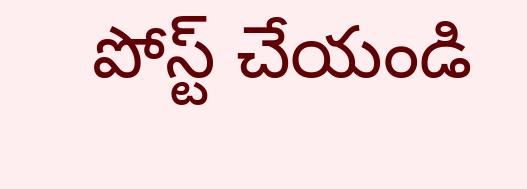పోస్ట్ చేయండి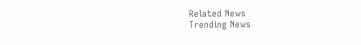Related News
Trending News